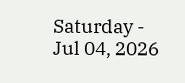Saturday - Jul 04, 2026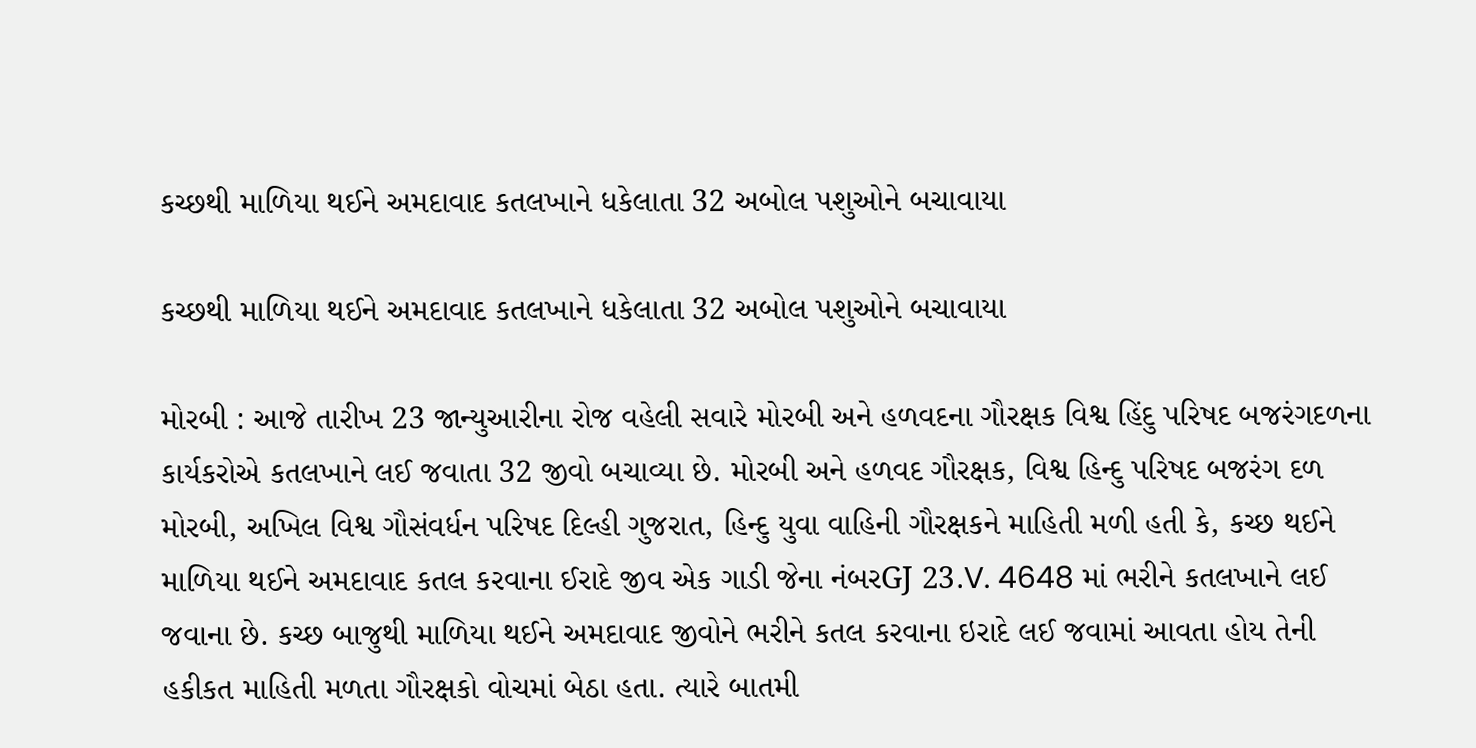કચ્છથી માળિયા થઈને અમદાવાદ કતલખાને ધકેલાતા 32 અબોલ પશુઓને બચાવાયા

કચ્છથી માળિયા થઈને અમદાવાદ કતલખાને ધકેલાતા 32 અબોલ પશુઓને બચાવાયા

મોરબી : આજે તારીખ 23 જાન્યુઆરીના રોજ વહેલી સવારે મોરબી અને હળવદના ગૌરક્ષક વિશ્વ હિંદુ પરિષદ બજરંગદળના કાર્યકરોએ કતલખાને લઈ જવાતા 32 જીવો બચાવ્યા છે. મોરબી અને હળવદ ગૌરક્ષક, વિશ્વ હિન્દુ પરિષદ બજરંગ દળ મોરબી, અખિલ વિશ્વ ગૌસંવર્ધન પરિષદ દિલ્હી ગુજરાત, હિન્દુ યુવા વાહિની ગૌરક્ષકને માહિતી મળી હતી કે, કચ્છ થઈને માળિયા થઈને અમદાવાદ કતલ કરવાના ઈરાદે જીવ એક ગાડી જેના નંબરGJ 23.V. 4648 માં ભરીને કતલખાને લઈ જવાના છે. કચ્છ બાજુથી માળિયા થઈને અમદાવાદ જીવોને ભરીને કતલ કરવાના ઇરાદે લઈ જવામાં આવતા હોય તેની હકીકત માહિતી મળતા ગૌરક્ષકો વોચમાં બેઠા હતા. ત્યારે બાતમી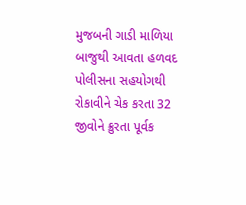મુજબની ગાડી માળિયા બાજુથી આવતા હળવદ પોલીસના સહયોગથી રોકાવીને ચેક કરતા 32 જીવોને ક્રુરતા પૂર્વક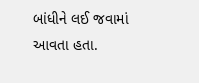બાંધીને લઈ જવામાં આવતા હતા.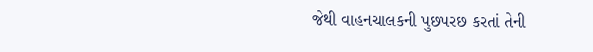જેથી વાહનચાલકની પુછપરછ કરતાં તેની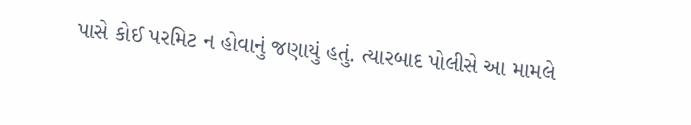પાસે કોઈ પરમિટ ન હોવાનું જણાયું હતું. ત્યારબાદ પોલીસે આ મામલે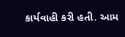કાર્યવાહી કરી હતી. આમ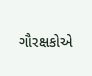ગૌરક્ષકોએ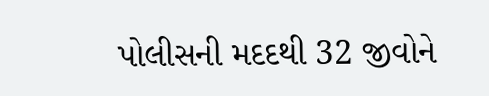પોલીસની મદદથી 32 જીવોને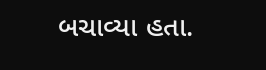બચાવ્યા હતા.